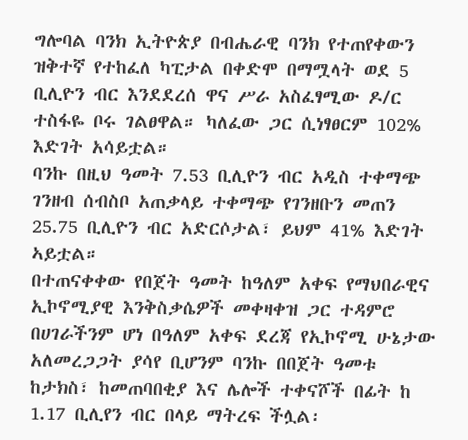ግሎባል ባንክ ኢትዮጵያ በብሔራዊ ባንክ የተጠየቀውን ዝቅተኛ የተከፈለ ካፒታል በቀድሞ በማሟላት ወደ 5 ቢሊዮን ብር እንደደረሰ ዋና ሥራ አስፈፃሚው ዶ/ር ተስፋዬ ቦሩ ገልፀዋል። ካለፈው ጋር ሲነፃፀርም 102% እድገት አሳይቷል።
ባንኩ በዚህ ዓመት 7.53 ቢሊዮን ብር አዲስ ተቀማጭ ገንዘብ ሰብስቦ አጠቃላይ ተቀማጭ የገንዘቡን መጠን 25.75 ቢሊዮን ብር አድርሶታል፣ ይህም 41% እድገት ኣይቷል።
በተጠናቀቀው የበጀት ዓመት ከዓለም አቀፍ የማህበራዊና ኢኮኖሚያዊ እንቅስቃሴዎች መቀዛቀዝ ጋር ተዳምሮ በሀገራችንም ሆነ በዓለም አቀፍ ደረጃ የኢኮኖሚ ሁኔታው አለመረጋጋት ያሳየ ቢሆንም ባንኩ በበጀት ዓመቱ ከታክስ፣ ከመጠባበቂያ እና ሌሎች ተቀናሾች በፊት ከ 1.17 ቢሊየን ብር በላይ ማትረፍ ችሏል፡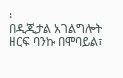፡
በዲጂታል አገልግሎት ዘርፍ ባንኩ በሞባይል፣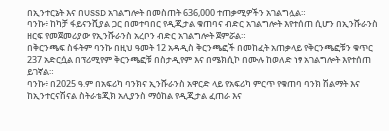በኢንተርኔት እና በUSSD አገልግሎት በመስጠት 636,000 ተጠቃሚዎችን አገልግሏል።
ባንኩ፥ ከካቻ ፋይናንሺያል ጋር በመተባበር የዲጂታል ቁጠባና ብድር አገልግሎት እየተሰጠ ሲሆን በኢንሹራንስ ዘርፍ የመጀመሪያው የኢንሹራንስ አረቦን ብድር አገልግሎት ጀምሯል።
በቅርንጫፍ ስፋትም ባንኩ በዚህ ዓመት 12 አዳዲስ ቅርንጫፎች በመከፈት አጠቃላይ የቅርንጫፎቹን ቁጥር 237 አድርሷል በፕሪሚየም ቅርንጫፎቹ በስታዲየም እና በሜክሲኮ በሙሉ ከወለድ ነፃ አገልግሎት እየተሰጠ ይገኛል።
ባንኩ፥ በ2025 ዓ.ም በአፍሪካ ባንክና ኢንሹራንስ አዋርድ ላይ የአፍሪካ ምርጥ የቁጠባ ባንክ ሽልማት እና ከኢንተርናሽናል ስትራቴጂክ አሊያንስ ማዕከል የዲጂታል ፈጠራ እና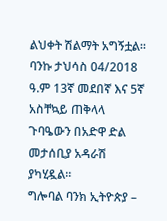ልህቀት ሽልማት አግኝቷል።
ባንኩ ታህሳስ 04/2018 ዓ.ም 13ኛ መደበኛ እና 5ኛ አስቸኳይ ጠቅላላ ጉባዔውን በአድዋ ድል መታሰቢያ አዳራሽ ያካሂዷል።
ግሎባል ባንክ ኢትዮጵያ –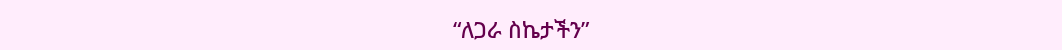“ለጋራ ስኬታችን”